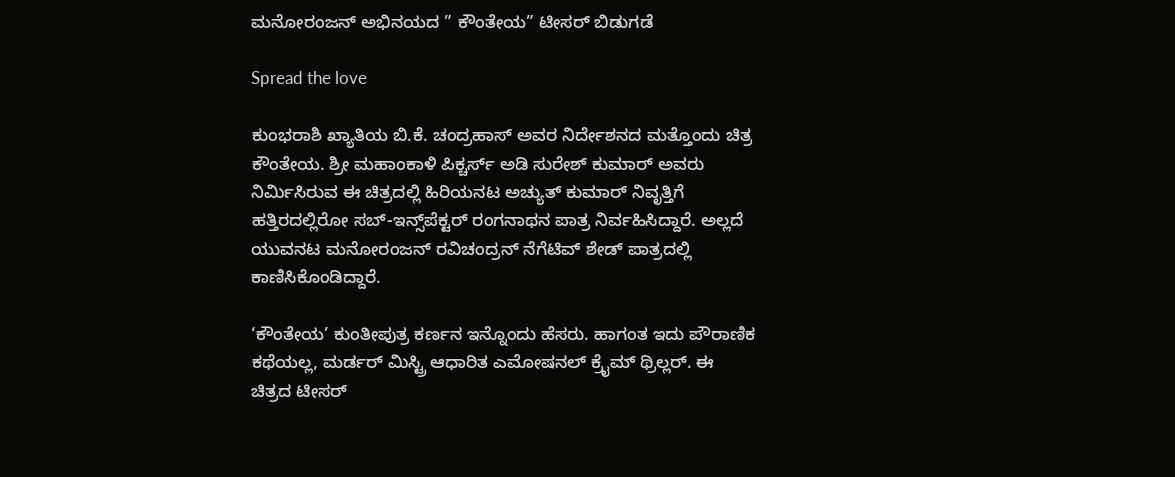ಮನೋರಂಜನ್ ಅಭಿನಯದ ” ಕೌಂತೇಯ” ಟೀಸರ್ ಬಿಡುಗಡೆ

Spread the love

ಕುಂಭರಾಶಿ ಖ್ಯಾತಿಯ ಬಿ.ಕೆ. ಚಂದ್ರಹಾಸ್ ಅವರ ನಿರ್ದೇಶನದ ಮತ್ತೊಂದು ಚಿತ್ರ ಕೌಂತೇಯ. ಶ್ರೀ ಮಹಾಂಕಾಳಿ ಪಿಕ್ಚರ್ಸ್ ಅಡಿ ಸುರೇಶ್ ಕುಮಾರ್ ಅವರು ನಿರ್ಮಿಸಿರುವ ಈ ಚಿತ್ರದಲ್ಲಿ ಹಿರಿಯನಟ ಅಚ್ಯುತ್ ಕುಮಾರ್ ನಿವೃತ್ತಿಗೆ ಹತ್ತಿರದಲ್ಲಿರೋ ಸಬ್-ಇನ್ಸ್‌ಪೆಕ್ಟರ್ ರಂಗನಾಥನ ಪಾತ್ರ ನಿರ್ವಹಿಸಿದ್ದಾರೆ. ಅಲ್ಲದೆ ಯುವನಟ ಮನೋರಂಜನ್ ರವಿಚಂದ್ರನ್ ನೆಗೆಟಿವ್ ಶೇಡ್ ಪಾತ್ರದಲ್ಲಿ ಕಾಣಿಸಿಕೊಂಡಿದ್ದಾರೆ.

‘ಕೌಂತೇಯ’ ಕುಂತೀಪುತ್ರ ಕರ್ಣನ ಇನ್ನೊಂದು ಹೆಸರು. ಹಾಗಂತ ಇದು ಪೌರಾಣಿಕ ಕಥೆಯಲ್ಲ, ಮರ್ಡರ್ ಮಿಸ್ಟ್ರಿ ಆಧಾರಿತ ಎಮೋಷನಲ್ ಕ್ರೈಮ್ ಥ್ರಿಲ್ಲರ್. ಈ ಚಿತ್ರದ ಟೀಸರ್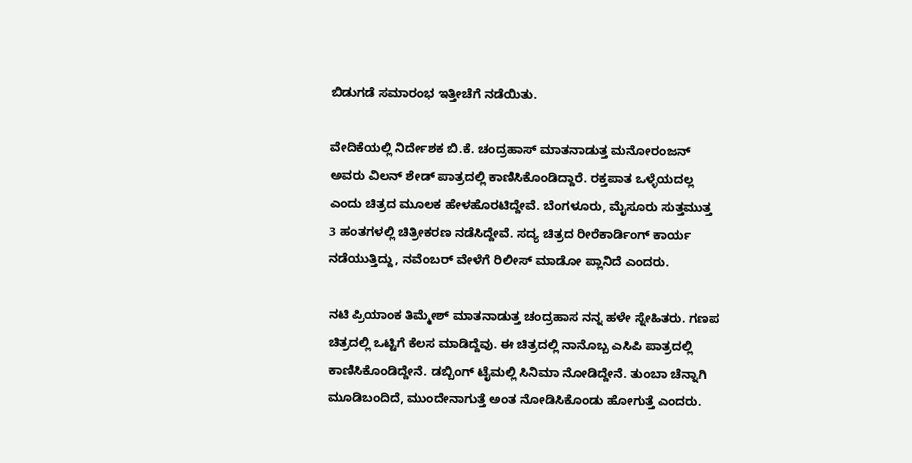ಬಿಡುಗಡೆ ಸಮಾರಂಭ ಇತ್ತೀಚೆಗೆ ನಡೆಯಿತು‌.

ವೇದಿಕೆಯಲ್ಲಿ ನಿರ್ದೇಶಕ ಬಿ.ಕೆ. ಚಂದ್ರಹಾಸ್ ಮಾತನಾಡುತ್ತ ಮನೋರಂಜನ್ ಅವರು ವಿಲನ್ ಶೇಡ್ ಪಾತ್ರದಲ್ಲಿ ಕಾಣಿಸಿಕೊಂಡಿದ್ದಾರೆ. ರಕ್ತಪಾತ ಒಳ್ಳೆಯದಲ್ಲ ಎಂದು ಚಿತ್ರದ ಮೂಲಕ ಹೇಳಹೊರಟಿದ್ದೇವೆ. ಬೆಂಗಳೂರು, ಮೈಸೂರು ಸುತ್ತಮುತ್ತ 3 ಹಂತಗಳಲ್ಲಿ ಚಿತ್ರೀಕರಣ ನಡೆಸಿದ್ದೇವೆ. ಸದ್ಯ ಚಿತ್ರದ ರೀರೆಕಾರ್ಡಿಂಗ್ ಕಾರ್ಯ ನಡೆಯುತ್ತಿದ್ದು, ನವೆಂಬರ್ ವೇಳೆಗೆ ರಿಲೀಸ್ ಮಾಡೋ ಪ್ಲಾನಿದೆ ಎಂದರು.

ನಟಿ ಪ್ರಿಯಾಂಕ ತಿಮ್ಮೇಶ್ ಮಾತನಾಡುತ್ತ ಚಂದ್ರಹಾಸ ನನ್ನ ಹಳೇ ಸ್ನೇಹಿತರು. ಗಣಪ ಚಿತ್ರದಲ್ಲಿ ಒಟ್ಟಿಗೆ ಕೆಲಸ ಮಾಡಿದ್ದೆವು. ಈ ಚಿತ್ರದಲ್ಲಿ ನಾನೊಬ್ಬ ಎಸಿಪಿ ಪಾತ್ರದಲ್ಲಿ ಕಾಣಿಸಿಕೊಂಡಿದ್ದೇನೆ. ಡಬ್ಬಿಂಗ್ ಟೈಮಲ್ಲಿ ಸಿನಿಮಾ ನೋಡಿದ್ದೇನೆ. ತುಂಬಾ ಚೆನ್ನಾಗಿ ಮೂಡಿಬಂದಿದೆ, ಮುಂದೇನಾಗುತ್ತೆ ಅಂತ ನೋಡಿಸಿಕೊಂಡು ಹೋಗುತ್ತೆ ಎಂದರು.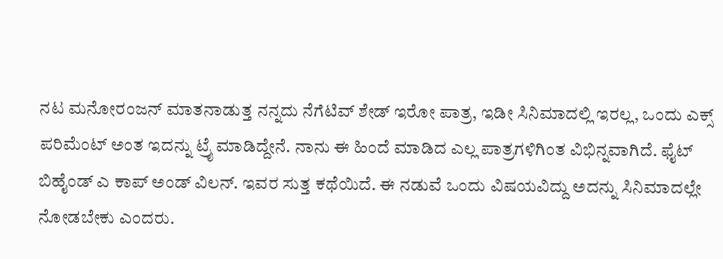ನಟ ಮನೋರಂಜನ್ ಮಾತನಾಡುತ್ತ ನನ್ನದು ನೆಗೆಟಿವ್ ಶೇಡ್ ಇರೋ ಪಾತ್ರ, ಇಡೀ ಸಿನಿಮಾದಲ್ಲಿ ಇರಲ್ಲ, ಒಂದು ಎಕ್ಸ್ ಪರಿಮೆಂಟ್ ಅಂತ ಇದನ್ನು ಟ್ರೈ ಮಾಡಿದ್ದೇನೆ. ನಾನು ಈ ಹಿಂದೆ ಮಾಡಿದ ಎಲ್ಲ ಪಾತ್ರಗಳಿಗಿಂತ ವಿಭಿನ್ನವಾಗಿದೆ. ಫೈಟ್ ಬಿಹೈಂಡ್ ಎ ಕಾಪ್ ಅಂಡ್ ವಿಲನ್. ಇವರ ಸುತ್ತ ಕಥೆಯಿದೆ. ಈ ನಡುವೆ ಒಂದು ವಿಷಯವಿದ್ದು ಅದನ್ನು ಸಿನಿಮಾದಲ್ಲೇ ನೋಡಬೇಕು ಎಂದರು.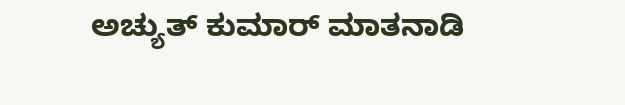ಅಚ್ಯುತ್ ಕುಮಾರ್ ಮಾತನಾಡಿ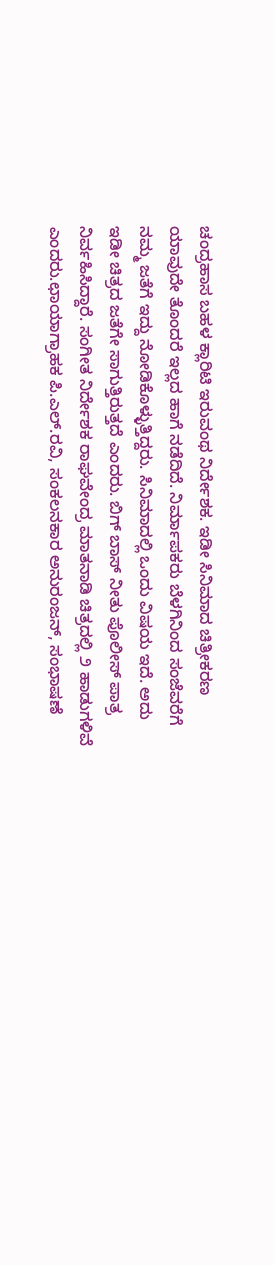ಚಂದ್ರಹಾಸ ಬಹಳ ಕ್ಲಾರಿಟಿ ಇರುವಂಥ ನಿರ್ದೇಶಕ. ಇಡೀ ಸಿನಿಮಾದ ಚಿತ್ರೀಕರಣ ಯಾವುದೇ ತೊಂದರೆ ಇಲ್ಲದ ಹಾಗೆ ನಡೆದಿದೆ. ನಿರ್ಮಾಪಕರು ಬೆಳಗಿನಿಂದ ಸಂಜೆವರೆಗೆ ನಮ್ಮ ಜತೆಗೆ ಇದ್ದು ನೋಡಿಕೊಳ್ಳುತ್ತಿದ್ದರು‌. ಸಿನಿಮಾದಲ್ಲಿ ಒಂದು ವಿಷಯ ಇದೆ. ಅದು ಇಡೀ ಚಿತ್ರದ ಜತೆಗೇ ಸಾಗುತ್ತಿರುತ್ತದೆ ಎಂದರು. ಬಿಗ್ ಬಾಸ್ ನೀತು ಪೊಲೀಸ್ ಪಾತ್ರ ನಿರ್ವಹಿಸಿದ್ದಾರೆ. ಸಂಗೀತ ನಿರ್ದೇಶಕ ರಾಘವೇಂದ್ರ ಮಾತನಾಡಿ ಚಿತ್ರದಲ್ಲಿ ೨ ಹಾಡುಗಳಿವೆ ಎಂದರು.ಛಾಯಾಗ್ರಾಹಕ ಪಿ.ಎಲ್.ರವಿ, ಸಂಕಲನಕಾರ ಅನುರಂಜನ್, ಸಂಭಾಷಣೆ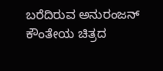ಬರೆದಿರುವ ಅನುರಂಜನ್ ಕೌಂತೇಯ ಚಿತ್ರದ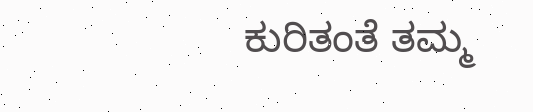ಕುರಿತಂತೆ ತಮ್ಮ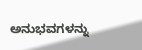ಅನುಭವಗಳನ್ನು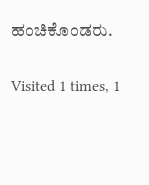ಹಂಚಿಕೊಂಡರು.

Visited 1 times, 1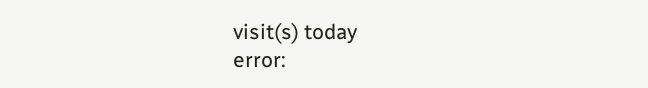visit(s) today
error: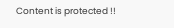Content is protected !!